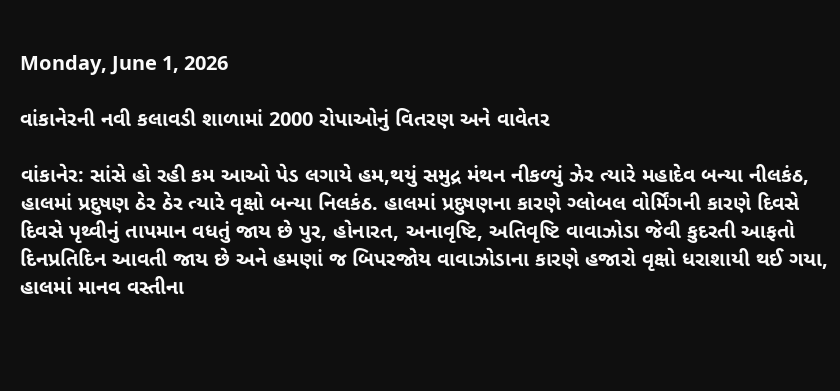Monday, June 1, 2026

વાંકાનેરની નવી કલાવડી શાળામાં 2000 રોપાઓનું વિતરણ અને વાવેતર

વાંકાનેર: સાંસે હો રહી કમ આઓ પેડ લગાયે હમ,થયું સમુદ્ર મંથન નીકળ્યું ઝેર ત્યારે મહાદેવ બન્યા નીલકંઠ, હાલમાં પ્રદુષણ ઠેર ઠેર ત્યારે વૃક્ષો બન્યા નિલકંઠ. હાલમાં પ્રદુષણના કારણે ગ્લોબલ વોર્મિંગની કારણે દિવસે દિવસે પૃથ્વીનું તાપમાન વધતું જાય છે પુર, હોનારત, અનાવૃષ્ટિ, અતિવૃષ્ટિ વાવાઝોડા જેવી કુદરતી આફતો દિનપ્રતિદિન આવતી જાય છે અને હમણાં જ બિપરજોય વાવાઝોડાના કારણે હજારો વૃક્ષો ધરાશાયી થઈ ગયા, હાલમાં માનવ વસ્તીના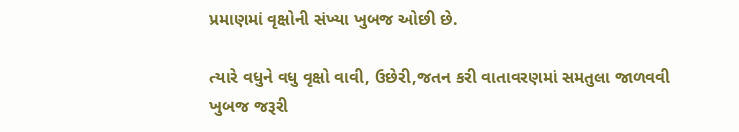પ્રમાણમાં વૃક્ષોની સંખ્યા ખુબજ ઓછી છે.

ત્યારે વધુને વધુ વૃક્ષો વાવી, ઉછેરી,જતન કરી વાતાવરણમાં સમતુલા જાળવવી ખુબજ જરૂરી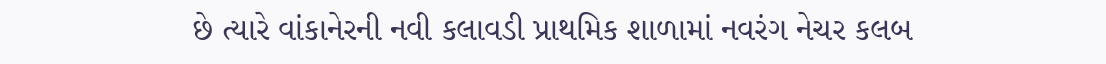છે ત્યારે વાંકાનેરની નવી કલાવડી પ્રાથમિક શાળામાં નવરંગ નેચર કલબ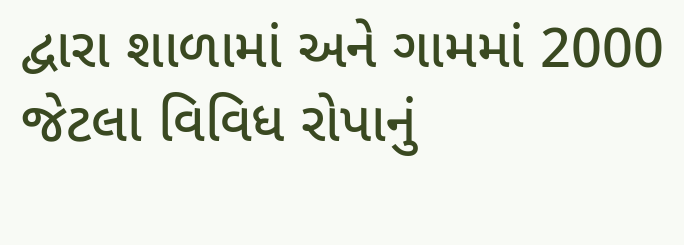દ્વારા શાળામાં અને ગામમાં 2000 જેટલા વિવિધ રોપાનું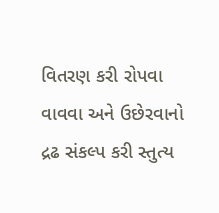વિતરણ કરી રોપવા વાવવા અને ઉછેરવાનો દ્રઢ સંકલ્પ કરી સ્તુત્ય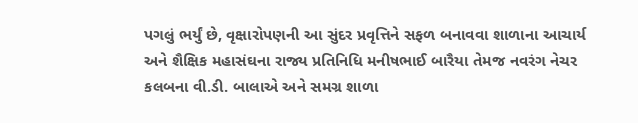પગલું ભર્યું છે, વૃક્ષારોપણની આ સુંદર પ્રવૃત્તિને સફળ બનાવવા શાળાના આચાર્ય અને શૈક્ષિક મહાસંઘના રાજ્ય પ્રતિનિધિ મનીષભાઈ બારૈયા તેમજ નવરંગ નેચર કલબના વી.ડી. બાલાએ અને સમગ્ર શાળા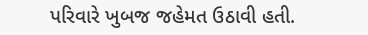પરિવારે ખુબજ જહેમત ઉઠાવી હતી.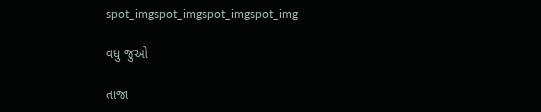spot_imgspot_imgspot_imgspot_img

વધુ જુઓ

તાજા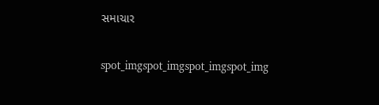સમાચાર

spot_imgspot_imgspot_imgspot_img